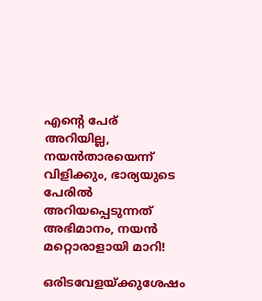എന്റെ പേര് അറിയില്ല, ന‌യൻതാരയെന്ന് വിളിക്കും, ഭാര്യയുടെ പേരിൽ അറിയപ്പെടുന്നത് അഭിമാനം, നയൻ മറ്റൊരാളായി മാറി!

ഒരിടവേളയ്ക്കുശേഷം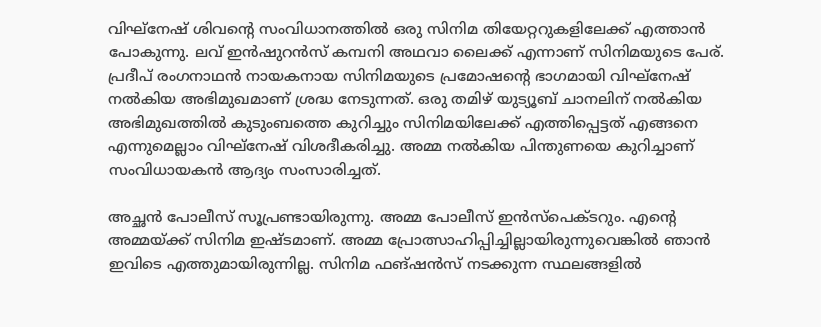വിഘ്നേഷ് ശിവന്റെ സംവിധാനത്തിൽ ഒരു സിനിമ തിയേറ്ററുകളിലേക്ക് എത്താൻ പോകുന്നു. ലവ് ഇന്‍ഷുറന്‍സ് കമ്പനി അഥവാ ലൈക്ക് എന്നാണ് സിനിമയുടെ പേര്. പ്രദീപ് രംഗനാഥൻ നായകനായ സിനിമയുടെ പ്രമോഷന്റെ ഭാഗമായി വിഘ്നേഷ് നൽകിയ അഭിമുഖമാണ് ശ്രദ്ധ നേടുന്നത്. ഒരു തമിഴ് യുട്യൂബ് ചാനലിന് നൽകിയ അഭിമുഖത്തിൽ കുടുംബത്തെ കുറിച്ചും സിനിമയിലേക്ക് എത്തിപ്പെട്ടത് എങ്ങനെ എന്നുമെല്ലാം വിഘ്നേഷ് വിശദീകരിച്ചു. അമ്മ നൽകിയ പിന്തുണയെ കുറിച്ചാണ് സംവിധായകൻ ആദ്യം സംസാരിച്ചത്.

അച്ഛൻ പോലീസ് സൂപ്രണ്ടായിരുന്നു. അമ്മ പോലീസ് ഇൻസ്പെക്ടറും. എന്റെ അമ്മയ്ക്ക് സിനിമ ഇഷ്ടമാണ്. അമ്മ പ്രോത്സാഹിപ്പിച്ചില്ലായിരുന്നുവെങ്കിൽ ഞാൻ ഇവിടെ എത്തുമായിരുന്നില്ല. സിനിമ ഫങ്ഷൻസ് നടക്കുന്ന സ്ഥലങ്ങളിൽ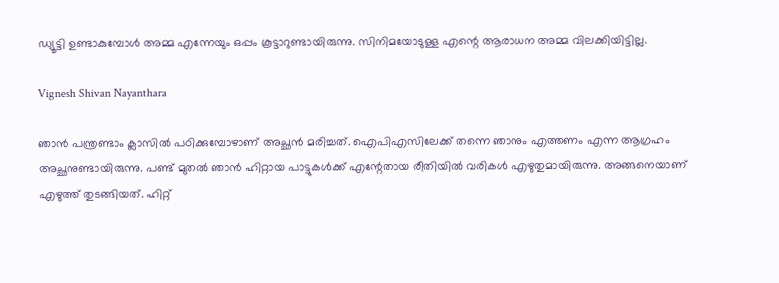ഡ്യൂട്ടി ഉണ്ടാകുമ്പോൾ അമ്മ എന്നേയും ഒപ്പം കൂട്ടാറുണ്ടായിരുന്നു. സിനിമയോടുള്ള എന്റെ ആരാധന അമ്മ വിലക്കിയിട്ടില്ല.

Vignesh Shivan Nayanthara

ഞാൻ പന്ത്രണ്ടാം ക്ലാസിൽ പഠിക്കുമ്പോഴാണ് അച്ഛൻ മരിച്ചത്. ഐപിഎസിലേക്ക് തന്നെ ഞാനും എത്തണം എന്ന ആഗ്രഹം അച്ഛനുണ്ടായിരുന്നു. പണ്ട് മുതൽ ഞാൻ ഹിറ്റായ പാട്ടുകൾക്ക് എന്റേതായ രീതിയിൽ വരികൾ എഴുതുമായിരുന്നു. അങ്ങനെയാണ് എഴുത്ത് തുടങ്ങിയത്. ഹിറ്റ്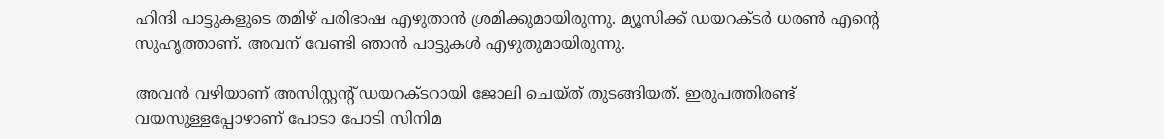ഹിന്ദി പാട്ടുകളുടെ തമിഴ് പരിഭാഷ എഴുതാൻ ശ്രമിക്കുമായിരുന്നു. മ്യൂസിക്ക് ഡയറക്ടർ ധരൺ എന്റെ സുഹൃത്താണ്. അവന് വേണ്ടി ഞാൻ പാട്ടുകൾ എഴുതുമായിരുന്നു.

അവൻ വഴിയാണ് അസിസ്റ്റന്റ് ‍ഡയറക്ടറായി ജോലി ചെയ്ത് തുടങ്ങിയത്. ഇരുപത്തിരണ്ട് വയസുള്ളപ്പോഴാണ് പോടാ പോടി സിനിമ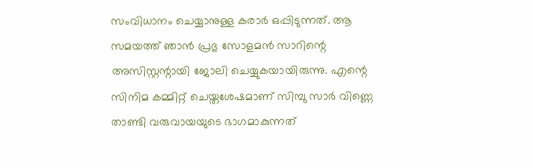സംവിധാനം ചെയ്യാനുള്ള കരാർ ഒപ്പിടുന്നത്. ആ സമയത്ത് ഞാൻ പ്രഭു സോളമൻ സാറിന്റെ അസിസ്റ്റന്റായി ജോലി ചെയ്യുകയായിരുന്നു. എന്റെ സിനിമ കമ്മിറ്റ് ചെയ്തശേഷമാണ് സിമ്പു സാർ വിണ്ണെ താണ്ടി വരുവായയുടെ ഭാഗമാ‌കുന്നത്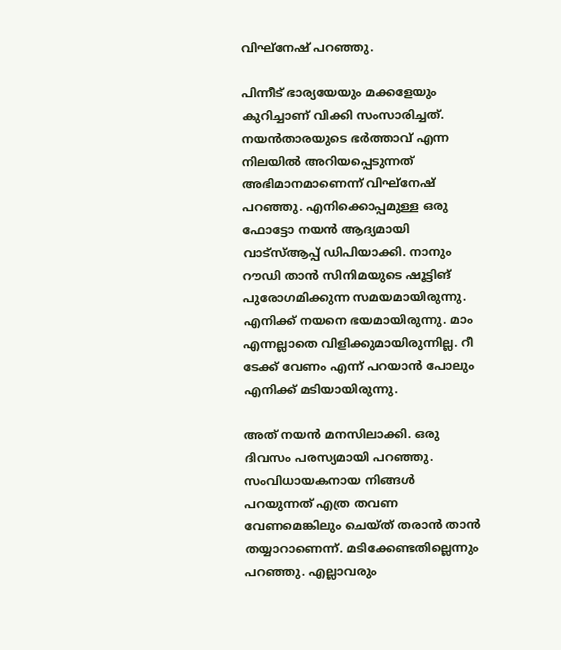വിഘ്നേഷ് പറഞ്ഞു.

പിന്നീട് ഭാര്യയേയും മക്കളേയും കുറിച്ചാണ് വിക്കി സംസാരിച്ചത്. നയൻതാരയുടെ ഭർത്താവ് എന്ന നിലയിൽ അറിയപ്പെടുന്നത് അഭിമാനമാണെന്ന് വിഘ്നേഷ് പറഞ്ഞു. എനിക്കൊപ്പമുള്ള ഒരു ഫോട്ടോ നയൻ ആദ്യമായി വാട്സ്ആപ്പ് ഡിപിയാക്കി. നാനും റൗഡി താൻ സിനിമയുടെ ഷൂട്ടിങ് പുരോഗമിക്കുന്ന സമയമായിരുന്നു. എനിക്ക് നയനെ ഭയമായിരുന്നു. മാം എന്നല്ലാതെ വിളിക്കുമായിരുന്നില്ല. റീ ടേക്ക് വേണം എന്ന് പറയാൻ പോലും എനിക്ക് മടിയായിരുന്നു.

അത് നയൻ മനസിലാക്കി. ഒരു ദിവസം പരസ്യമായി പറഞ്ഞു. സംവിധായകനായ നിങ്ങൾ പറയുന്നത് എത്ര തവണ വേണമെങ്കിലും ചെയ്ത് തരാൻ താൻ തയ്യാറാണെന്ന്. മടിക്കേണ്ടതില്ലെന്നും പറഞ്ഞു. എല്ലാവരും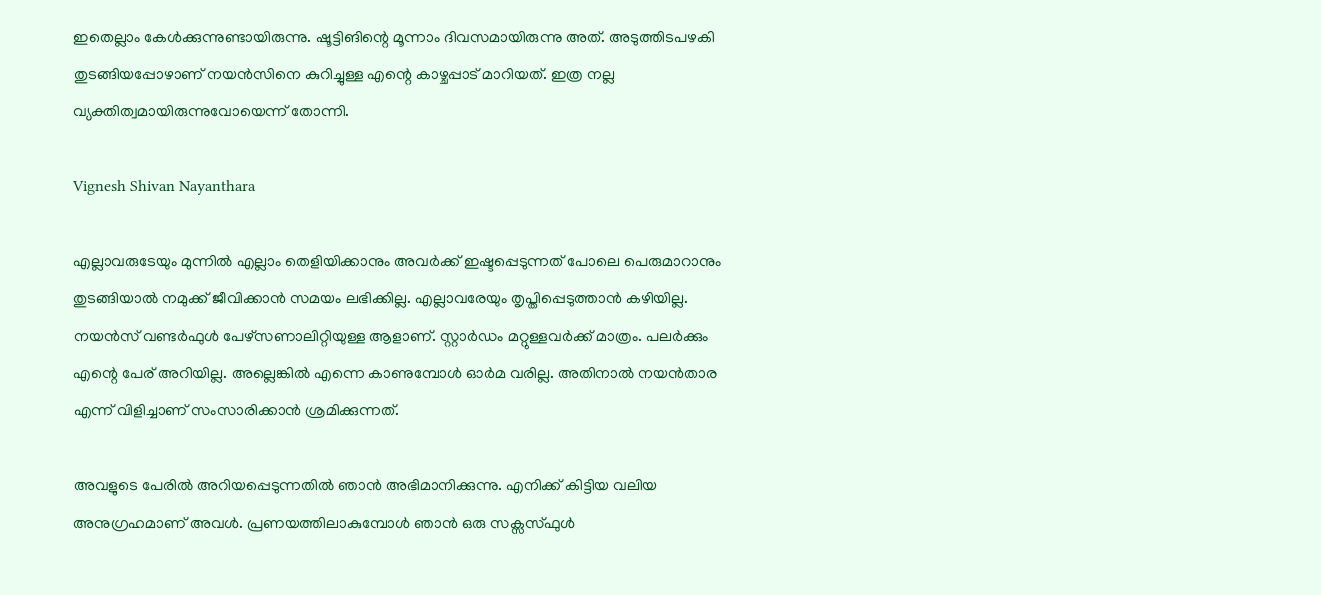ഇതെല്ലാം കേൾക്കുന്നുണ്ടായിരുന്നു. ഷൂട്ടിങിന്റെ മൂന്നാം ദിവസമായിരുന്നു അത്. അടുത്തിടപഴകി തുടങ്ങിയപ്പോഴാണ് നയൻസിനെ കുറിച്ചുള്ള എന്റെ കാഴ്ചപ്പാട് മാറിയത്. ഇത്ര നല്ല വ്യക്തിത്വമായിരുന്നുവോയെന്ന് തോന്നി.

Vignesh Shivan Nayanthara

എല്ലാവരുടേയും മുന്നിൽ എല്ലാം തെളിയിക്കാനും അവർക്ക് ഇഷ്ടപ്പെടുന്നത് പോലെ പെരുമാറാനും തുടങ്ങിയാൽ നമുക്ക് ജീവിക്കാൻ സമയം ലഭിക്കില്ല. എല്ലാവരേയും തൃപ്തിപ്പെടുത്താൻ കഴിയില്ല. നയൻസ് വണ്ടർഫുൾ പേഴ്സണാലിറ്റിയുള്ള ആളാണ്. സ്റ്റാർഡം മറ്റുള്ളവർക്ക് മാത്രം. പലർക്കും എന്റെ പേര് അറിയില്ല. അല്ലെങ്കിൽ എന്നെ കാണുമ്പോൾ ഓർമ വരില്ല. അതിനാൽ നയൻതാര എന്ന് വിളിച്ചാണ് സംസാരിക്കാൻ ശ്രമിക്കുന്നത്.

അവളുടെ പേരിൽ അറിയപ്പെടുന്നതിൽ ഞാൻ അഭിമാനിക്കുന്നു. എനിക്ക് കിട്ടിയ വലിയ അനുഗ്രഹമാണ് അവൾ. പ്രണയത്തിലാകുമ്പോൾ ഞാൻ ഒരു സക്സസ്ഫുൾ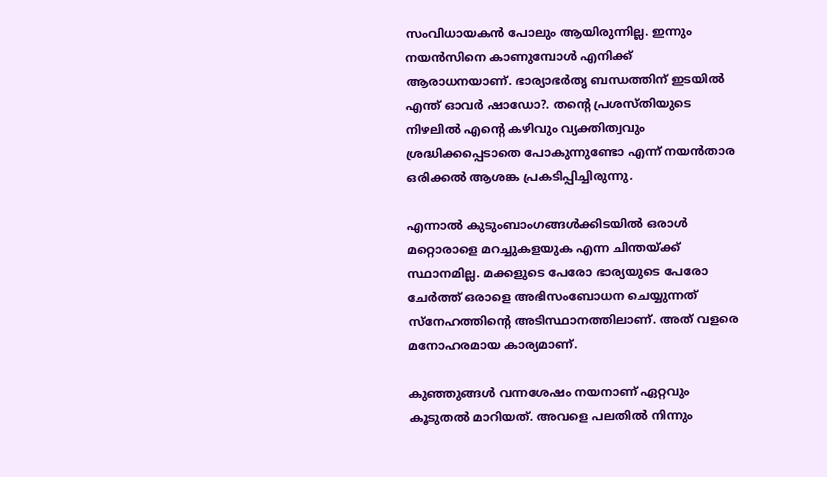സംവിധായകൻ പോലും ആയിരുന്നില്ല. ഇന്നും നയൻസിനെ കാണുമ്പോൾ എനിക്ക് ആരാധനയാണ്. ഭാര്യാഭർതൃ ബന്ധത്തിന് ഇടയിൽ എന്ത് ഓവർ ഷാഡോ?. തന്റെ പ്രശസ്തിയുടെ നിഴലിൽ എന്റെ കഴിവും വ്യക്തിത്വവും ശ്രദ്ധിക്കപ്പെടാതെ പോകുന്നുണ്ടോ എന്ന് നയൻതാര ഒരിക്കൽ ആശങ്ക പ്രകടിപ്പിച്ചിരുന്നു.

എന്നാൽ കുടുംബാംഗങ്ങൾക്കിടയിൽ ഒരാൾ മറ്റൊരാളെ മറച്ചുകളയുക എന്ന ചിന്തയ്ക്ക് സ്ഥാനമില്ല. മക്കളുടെ പേരോ ഭാര്യയുടെ പേരോ ചേർത്ത് ഒരാളെ അഭിസംബോധന ചെയ്യുന്നത് സ്‌നേഹത്തിന്റെ അടിസ്ഥാനത്തിലാണ്. അത് വളരെ മനോഹരമായ കാര്യമാണ്.

കുഞ്ഞുങ്ങൾ വന്നശേഷം നയനാണ് ഏറ്റവും കൂടുതൽ മാറിയത്. അവളെ പലതിൽ നിന്നും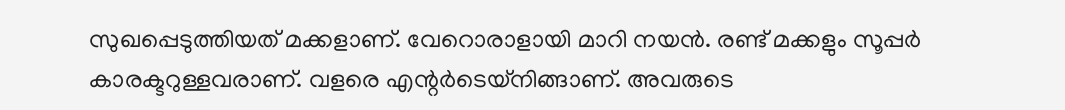സുഖപ്പെടുത്തിയത് മക്കളാണ്. വേറൊരാളായി മാറി നയൻ. രണ്ട് മക്കളും സൂപ്പർ കാരക്ടറുള്ളവരാണ്. വളരെ എന്റർടെയ്നിങ്ങാണ്. അവരുടെ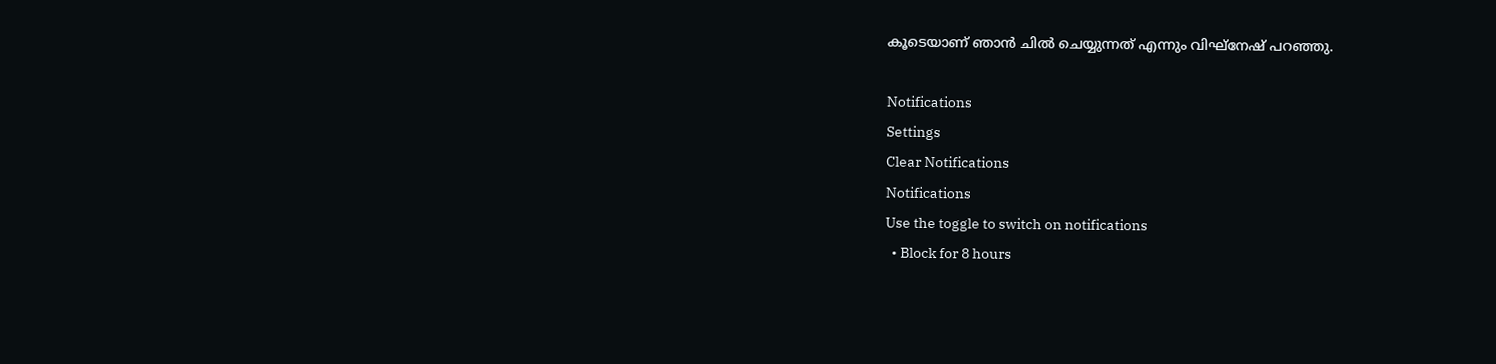കൂടെയാണ് ഞാൻ ചിൽ ചെയ്യുന്നത് എന്നും വിഘ്നേഷ് പറഞ്ഞു.

Notifications
Settings
Clear Notifications
Notifications
Use the toggle to switch on notifications
  • Block for 8 hours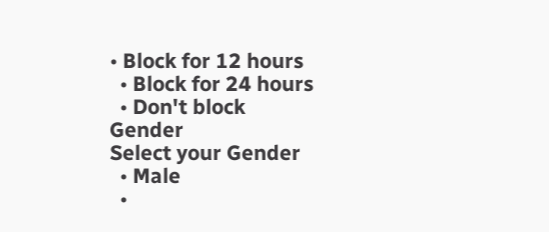• Block for 12 hours
  • Block for 24 hours
  • Don't block
Gender
Select your Gender
  • Male
  •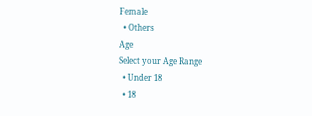Female
  • Others
Age
Select your Age Range
  • Under 18
  • 18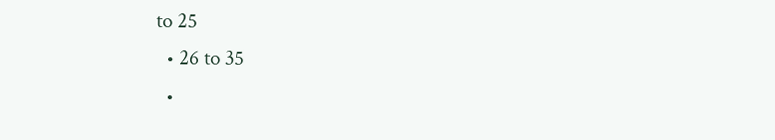to 25
  • 26 to 35
  •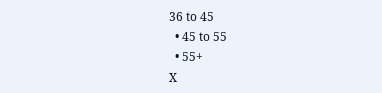36 to 45
  • 45 to 55
  • 55+
X